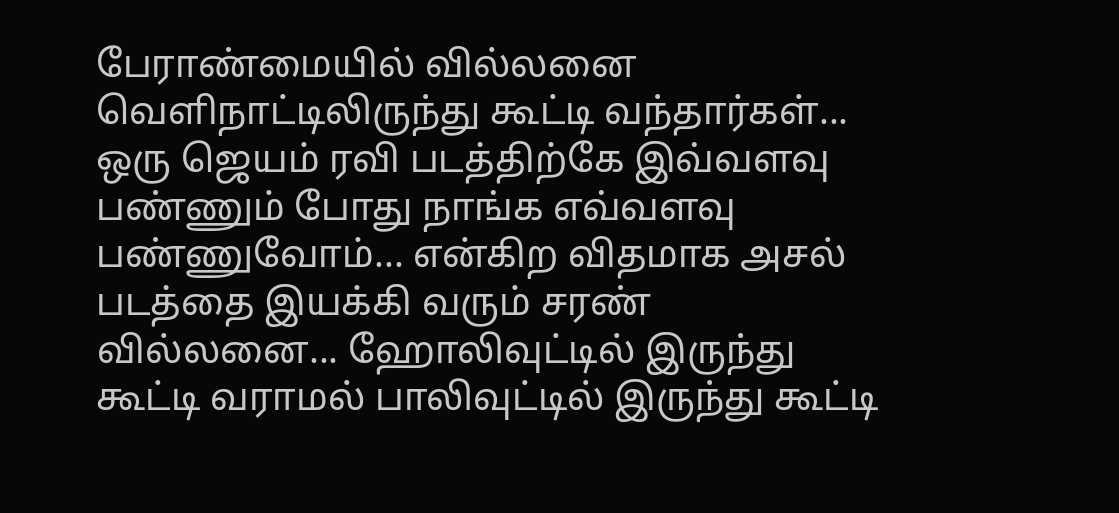பேராண்மையில் வில்லனை வெளிநாட்டிலிருந்து கூட்டி வந்தார்கள்... ஒரு ஜெயம் ரவி படத்திற்கே இவ்வளவு பண்ணும் போது நாங்க எவ்வளவு பண்ணுவோம்... என்கிற விதமாக அசல் படத்தை இயக்கி வரும் சரண் வில்லனை... ஹோலிவுட்டில் இருந்து கூட்டி வராமல் பாலிவுட்டில் இருந்து கூட்டி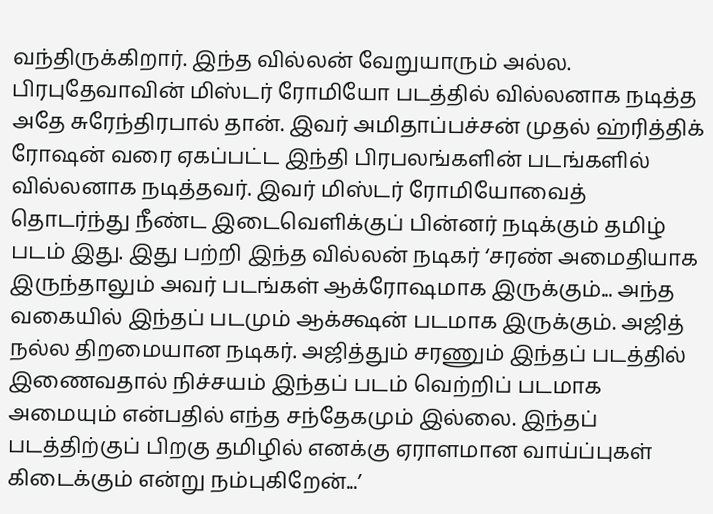வந்திருக்கிறார். இந்த வில்லன் வேறுயாரும் அல்ல. பிரபுதேவாவின் மிஸ்டர் ரோமியோ படத்தில் வில்லனாக நடித்த அதே சுரேந்திரபால் தான். இவர் அமிதாப்பச்சன் முதல் ஹ்ரித்திக் ரோஷன் வரை ஏகப்பட்ட இந்தி பிரபலங்களின் படங்களில் வில்லனாக நடித்தவர். இவர் மிஸ்டர் ரோமியோவைத் தொடர்ந்து நீண்ட இடைவெளிக்குப் பின்னர் நடிக்கும் தமிழ் படம் இது. இது பற்றி இந்த வில்லன் நடிகர் ‘சரண் அமைதியாக இருந்தாலும் அவர் படங்கள் ஆக்ரோஷமாக இருக்கும்... அந்த வகையில் இந்தப் படமும் ஆக்க்ஷன் படமாக இருக்கும். அஜித் நல்ல திறமையான நடிகர். அஜித்தும் சரணும் இந்தப் படத்தில் இணைவதால் நிச்சயம் இந்தப் படம் வெற்றிப் படமாக அமையும் என்பதில் எந்த சந்தேகமும் இல்லை. இந்தப் படத்திற்குப் பிறகு தமிழில் எனக்கு ஏராளமான வாய்ப்புகள் கிடைக்கும் என்று நம்புகிறேன்...’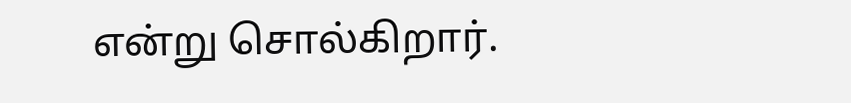என்று சொல்கிறார்.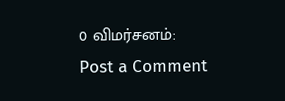0 விமர்சனம்:
Post a Comment